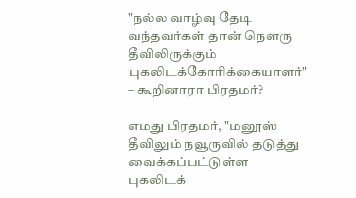"நல்ல வாழ்வு தேடி வந்தவர்கள் தான் நௌரு தீவிலிருக்கும் புகலிடக்கோரிக்கையாளர்" – கூறினாரா பிரதமர்?

எமது பிரதமர், "மனூஸ் தீவிலும் நவூருவில் தடுத்து வைக்கப்பட்டுள்ள புகலிடக்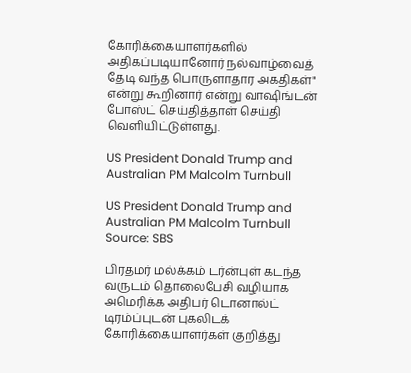கோரிக்கையாளர்களில் அதிகப்படியானோர் நல்வாழ்வைத் தேடி வந்த பொருளாதார அகதிகள்" என்று கூறினார் என்று வாஷிங்டன் போஸ்ட் செய்தித்தாள் செய்தி வெளியிட்டுள்ளது.

US President Donald Trump and Australian PM Malcolm Turnbull

US President Donald Trump and Australian PM Malcolm Turnbull Source: SBS

பிரதமர் மல்க்கம் டர்ன்புள் கடந்த வருடம் தொலைபேசி வழியாக அமெரிக்க அதிபர் டொனால்ட் டிரம்ப்புடன் புகலிடக் கோரிக்கையாளர்கள் குறித்து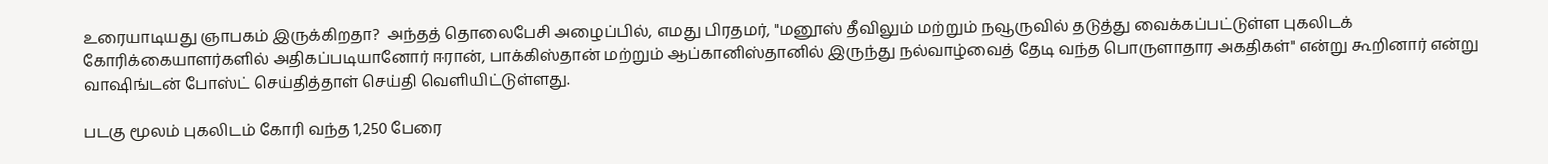உரையாடியது ஞாபகம் இருக்கிறதா?  அந்தத் தொலைபேசி அழைப்பில், எமது பிரதமர், "மனூஸ் தீவிலும் மற்றும் நவூருவில் தடுத்து வைக்கப்பட்டுள்ள புகலிடக் கோரிக்கையாளர்களில் அதிகப்படியானோர் ஈரான், பாக்கிஸ்தான் மற்றும் ஆப்கானிஸ்தானில் இருந்து நல்வாழ்வைத் தேடி வந்த பொருளாதார அகதிகள்" என்று கூறினார் என்று வாஷிங்டன் போஸ்ட் செய்தித்தாள் செய்தி வெளியிட்டுள்ளது.

படகு மூலம் புகலிடம் கோரி வந்த 1,250 பேரை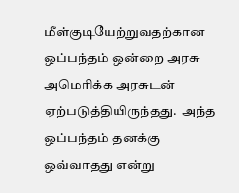மீள்குடியேற்றுவதற்கான ஒப்பந்தம் ஒன்றை அரசு அமெரிக்க அரசுடன் ஏற்படுத்தியிருந்தது.  அந்த ஒப்பந்தம் தனக்கு ஒவ்வாதது என்று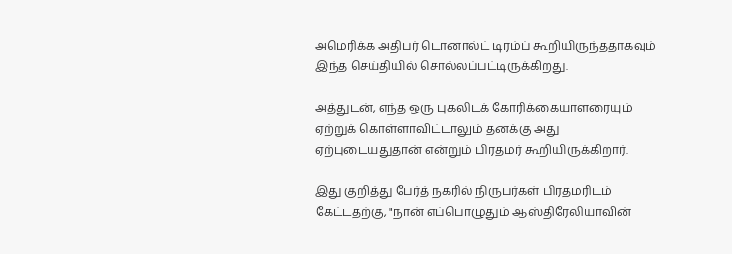அமெரிக்க அதிபர் டொனால்ட் டிரம்ப் கூறியிருந்ததாகவும் இந்த செய்தியில் சொல்லப்பட்டிருக்கிறது.

அத்துடன், எந்த ஒரு புகலிடக் கோரிக்கையாளரையும் ஏற்றுக் கொள்ளாவிட்டாலும் தனக்கு அது ஏற்புடையதுதான் என்றும் பிரதமர் கூறியிருக்கிறார்.

இது குறித்து பேர்த் நகரில் நிருபர்கள் பிரதமரிடம் கேட்டதற்கு, "நான் எப்பொழுதும் ஆஸ்திரேலியாவின்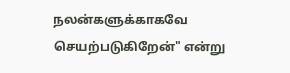நலன்களுக்காகவே செயற்படுகிறேன்" என்று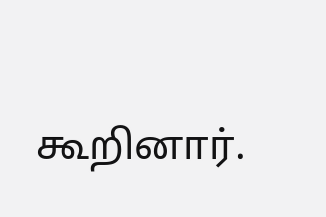கூறினார்.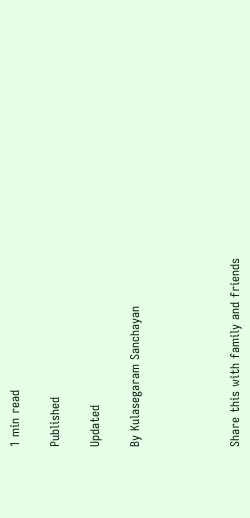1 min read

Published

Updated

By Kulasegaram Sanchayan




Share this with family and friends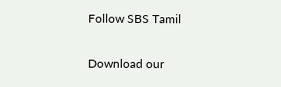Follow SBS Tamil

Download our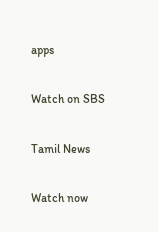apps

Watch on SBS

Tamil News

Watch now